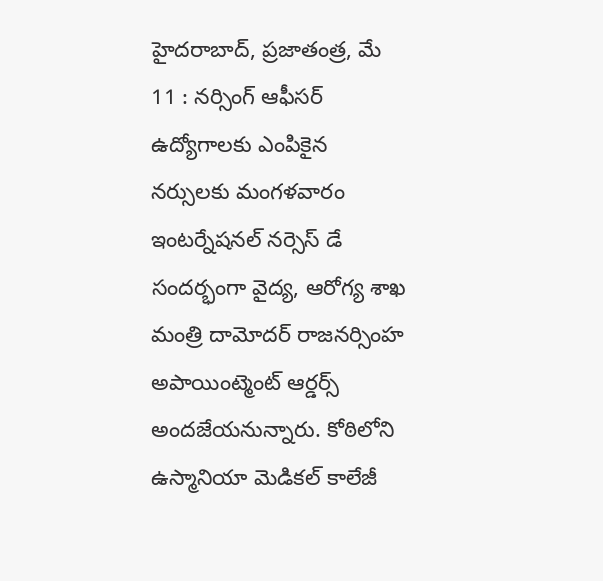హైదరాబాద్, ప్రజాతంత్ర, మే 11 : నర్సింగ్ ఆఫీసర్ ఉద్యోగాలకు ఎంపికైన నర్సులకు మంగళవారం ఇంటర్నేషనల్ నర్సెస్ డే సందర్భంగా వైద్య, ఆరోగ్య శాఖ మంత్రి దామోదర్ రాజనర్సింహ అపాయింట్మెంట్ ఆర్డర్స్ అందజేయనున్నారు. కోఠిలోని ఉస్మానియా మెడికల్ కాలేజీ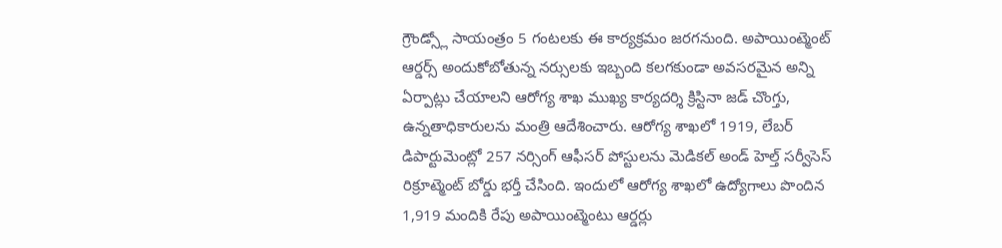గ్రౌండ్స్లో సాయంత్రం 5 గంటలకు ఈ కార్యక్రమం జరగనుంది. అపాయింట్మెంట్ ఆర్డర్స్ అందుకోబోతున్న నర్సులకు ఇబ్బంది కలగకుండా అవసరమైన అన్ని ఏర్పాట్లు చేయాలని ఆరోగ్య శాఖ ముఖ్య కార్యదర్శి క్రిస్టినా జడ్ చొంగ్తు, ఉన్నతాధికారులను మంత్రి ఆదేశించారు. ఆరోగ్య శాఖలో 1919, లేబర్ డిపార్టుమెంట్లో 257 నర్సింగ్ ఆఫీసర్ పోస్టులను మెడికల్ అండ్ హెల్త్ సర్వీసెస్ రిక్రూట్మెంట్ బోర్డు భర్తీ చేసింది. ఇందులో ఆరోగ్య శాఖలో ఉద్యోగాలు పొందిన 1,919 మందికి రేపు అపాయింట్మెంటు ఆర్డర్లు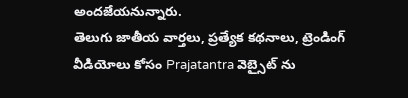అందజేయనున్నారు.
తెలుగు జాతీయ వార్తలు, ప్రత్యేక కథనాలు, ట్రెండింగ్ వీడియోలు కోసం Prajatantra వెబ్సైట్ ను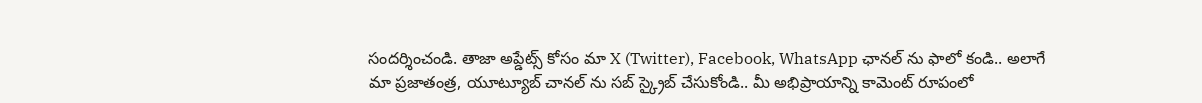సందర్శించండి. తాజా అప్డేట్స్ కోసం మా X (Twitter), Facebook, WhatsApp ఛానల్ ను ఫాలో కండి.. అలాగే మా ప్రజాతంత్ర, యూట్యూబ్ చానల్ ను సబ్ స్క్రైబ్ చేసుకోండి.. మీ అభిప్రాయాన్ని కామెంట్ రూపంలో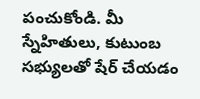పంచుకోండి. మీ స్నేహితులు, కుటుంబ సభ్యులతో షేర్ చేయడం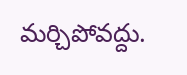మర్చిపోవద్దు.